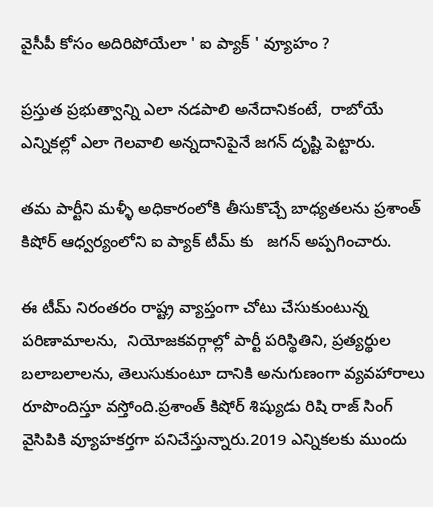వైసీపీ కోసం అదిరిపోయేలా ' ఐ ప్యాక్ ' వ్యూహం ?

ప్రస్తుత ప్రభుత్వాన్ని ఎలా నడపాలి అనేదానికంటే,  రాబోయే ఎన్నికల్లో ఎలా గెలవాలి అన్నదానిపైనే జగన్ దృష్టి పెట్టారు.

తమ పార్టీని మళ్ళీ అధికారంలోకి తీసుకొచ్చే బాధ్యతలను ప్రశాంత్ కిషోర్ ఆధ్వర్యంలోని ఐ ప్యాక్ టీమ్ కు   జగన్ అప్పగించారు.

ఈ టీమ్ నిరంతరం రాష్ట్ర వ్యాప్తంగా చోటు చేసుకుంటున్న పరిణామాలను,  నియోజకవర్గాల్లో పార్టీ పరిస్థితిని, ప్రత్యర్థుల బలాబలాలను, తెలుసుకుంటూ దానికి అనుగుణంగా వ్యవహారాలు రూపొందిస్తూ వస్తోంది.ప్రశాంత్ కిషోర్ శిష్యుడు రిషి రాజ్ సింగ్ వైసిపికి వ్యూహకర్తగా పనిచేస్తున్నారు.2019 ఎన్నికలకు ముందు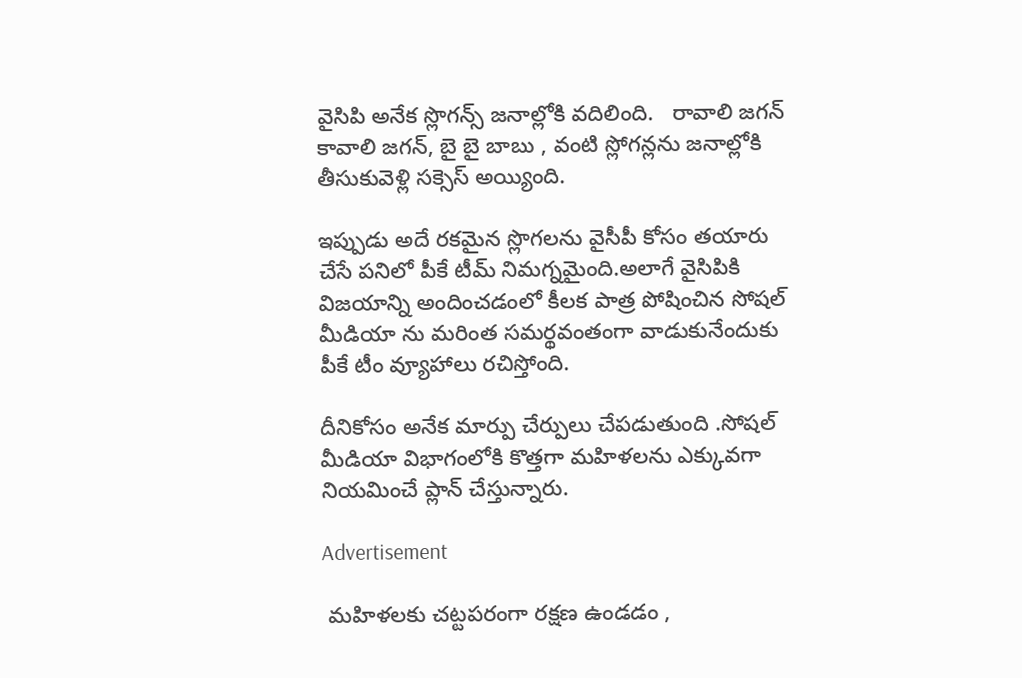వైసిపి అనేక స్లొగన్స్ జనాల్లోకి వదిలింది.   రావాలి జగన్ కావాలి జగన్, బై బై బాబు , వంటి స్లోగన్లను జనాల్లోకి తీసుకువెళ్లి సక్సెస్ అయ్యింది.

ఇప్పుడు అదే రకమైన స్లొగలను వైసీపీ కోసం తయారు చేసే పనిలో పీకే టీమ్ నిమగ్నమైంది.అలాగే వైసిపికి విజయాన్ని అందించడంలో కీలక పాత్ర పోషించిన సోషల్ మీడియా ను మరింత సమర్థవంతంగా వాడుకునేందుకు పీకే టీం వ్యూహాలు రచిస్తోంది.

దీనికోసం అనేక మార్పు చేర్పులు చేపడుతుంది .సోషల్ మీడియా విభాగంలోకి కొత్తగా మహిళలను ఎక్కువగా నియమించే ప్లాన్ చేస్తున్నారు.

Advertisement

 మహిళలకు చట్టపరంగా రక్షణ ఉండడం ,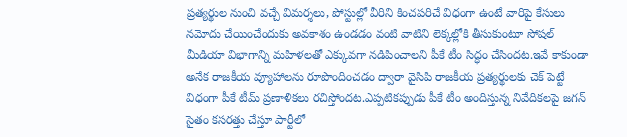ప్రత్యర్థుల నుంచి వచ్చే విమర్శలు, పోస్టుల్లో వీరిని కించపరిచే విధంగా ఉంటే వారిపై కేసులు నమోదు చేయించేందుకు అవకాశం ఉండడం వంటి వాటిని లెక్కల్లోకి తీసుకుంటూ సోషల్ మీడియా విభాగాన్ని మహిళలతో ఎక్కువగా నడిపించాలని పీకే టీం సిద్ధం చేసిందట.ఇవే కాకుండా అనేక రాజకీయ వ్యూహాలను రూపొందించడం ద్వారా వైసిపి రాజకీయ ప్రత్యర్థులకు చెక్ పెట్టే విధంగా పీకే టీమ్ ప్రణాళికలు రచిస్తోందట.ఎప్పటికప్పుడు పీకే టీం అందిస్తున్న నివేదికలపై జగన్ సైతం కసరత్తు చేస్తూ పార్టీలో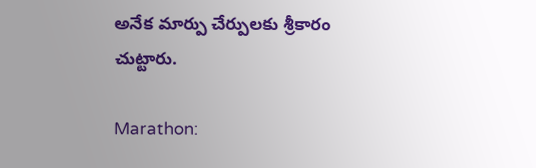అనేక మార్పు చేర్పులకు శ్రీకారం చుట్టారు.

Marathon: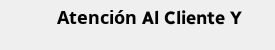Atención Al Cliente Y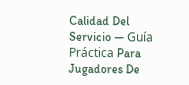Calidad Del Servicio — Guía Práctica Para Jugadores De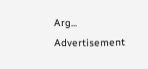Arg...
Advertisement